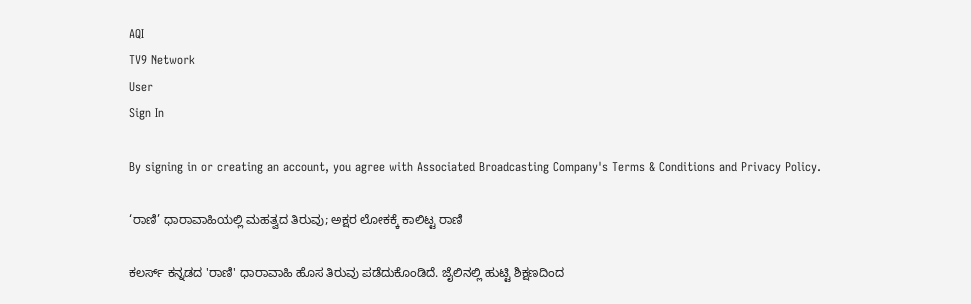AQI
TV9 Network
User
Sign In

By signing in or creating an account, you agree with Associated Broadcasting Company's Terms & Conditions and Privacy Policy.

‘ರಾಣಿ’ ಧಾರಾವಾಹಿಯಲ್ಲಿ ಮಹತ್ವದ ತಿರುವು; ಅಕ್ಷರ ಲೋಕಕ್ಕೆ ಕಾಲಿಟ್ಟ ರಾಣಿ

ಕಲರ್ಸ್ ಕನ್ನಡದ 'ರಾಣಿ' ಧಾರಾವಾಹಿ ಹೊಸ ತಿರುವು ಪಡೆದುಕೊಂಡಿದೆ. ಜೈಲಿನಲ್ಲಿ ಹುಟ್ಟಿ ಶಿಕ್ಷಣದಿಂದ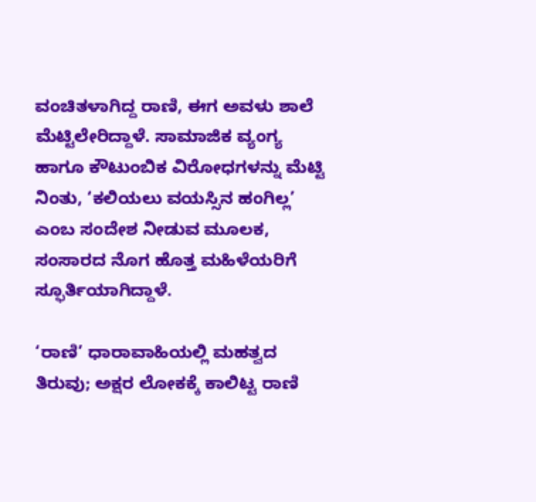ವಂಚಿತಳಾಗಿದ್ದ ರಾಣಿ, ಈಗ ಅವಳು ಶಾಲೆ ಮೆಟ್ಟಿಲೇರಿದ್ದಾಳೆ. ಸಾಮಾಜಿಕ ವ್ಯಂಗ್ಯ ಹಾಗೂ ಕೌಟುಂಬಿಕ ವಿರೋಧಗಳನ್ನು ಮೆಟ್ಟಿ ನಿಂತು, ‘ಕಲಿಯಲು ವಯಸ್ಸಿನ ಹಂಗಿಲ್ಲ’ ಎಂಬ ಸಂದೇಶ ನೀಡುವ ಮೂಲಕ, ಸಂಸಾರದ ನೊಗ ಹೊತ್ತ ಮಹಿಳೆಯರಿಗೆ ಸ್ಫೂರ್ತಿಯಾಗಿದ್ದಾಳೆ.

‘ರಾಣಿ’ ಧಾರಾವಾಹಿಯಲ್ಲಿ ಮಹತ್ವದ ತಿರುವು; ಅಕ್ಷರ ಲೋಕಕ್ಕೆ ಕಾಲಿಟ್ಟ ರಾಣಿ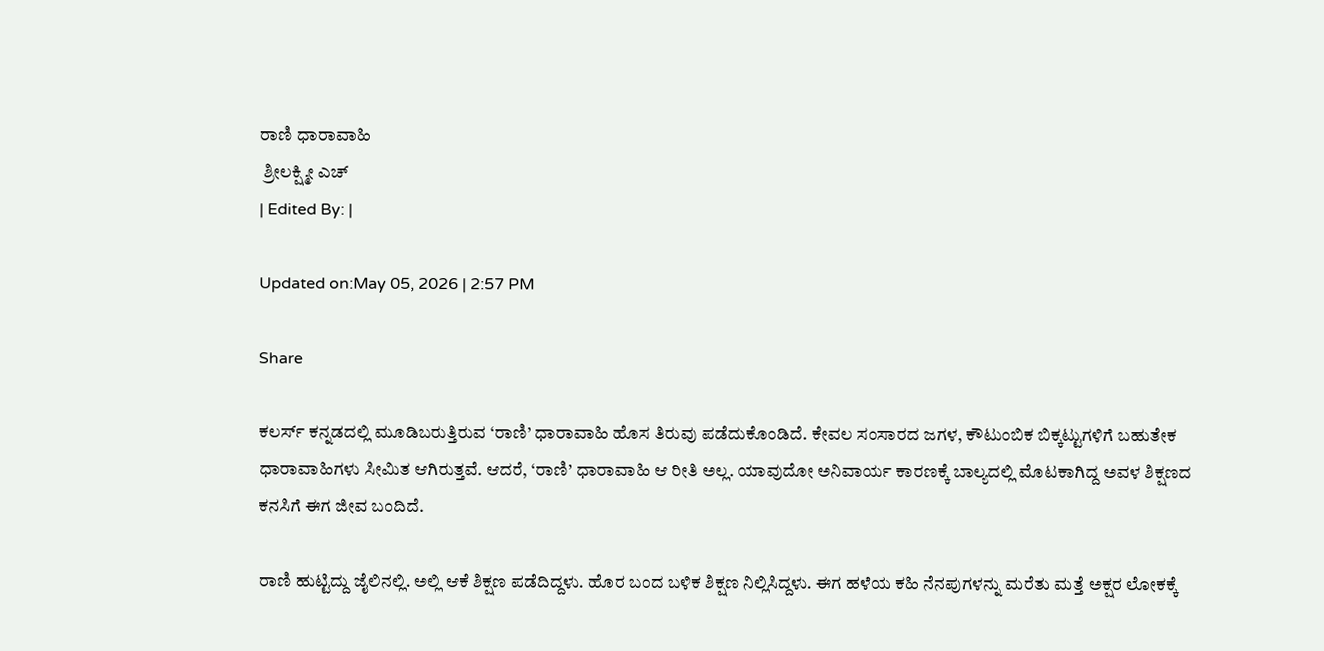ರಾಣಿ ಧಾರಾವಾಹಿ
 ಶ್ರೀಲಕ್ಷ್ಮೀ ಎಚ್
| Edited By: |

Updated on:May 05, 2026 | 2:57 PM

Share

ಕಲರ್ಸ್ ಕನ್ನಡದಲ್ಲಿ ಮೂಡಿಬರುತ್ತಿರುವ ‘ರಾಣಿ’ ಧಾರಾವಾಹಿ ಹೊಸ ತಿರುವು ಪಡೆದುಕೊಂಡಿದೆ. ಕೇವಲ ಸಂಸಾರದ ಜಗಳ, ಕೌಟುಂಬಿಕ ಬಿಕ್ಕಟ್ಟುಗಳಿಗೆ ಬಹುತೇಕ ಧಾರಾವಾಹಿಗಳು ಸೀಮಿತ ಆಗಿರುತ್ತವೆ. ಆದರೆ, ‘ರಾಣಿ’ ಧಾರಾವಾಹಿ ಆ ರೀತಿ ಅಲ್ಲ. ಯಾವುದೋ ಅನಿವಾರ್ಯ ಕಾರಣಕ್ಕೆ ಬಾಲ್ಯದಲ್ಲಿ ಮೊಟಕಾಗಿದ್ದ ಅವಳ ಶಿಕ್ಷಣದ ಕನಸಿಗೆ ಈಗ ಜೀವ ಬಂದಿದೆ.

ರಾಣಿ ಹುಟ್ಟಿದ್ದು ಜೈಲಿನಲ್ಲಿ. ಅಲ್ಲಿ ಆಕೆ ಶಿಕ್ಷಣ ಪಡೆದಿದ್ದಳು. ಹೊರ ಬಂದ ಬಳಿಕ ಶಿಕ್ಷಣ ನಿಲ್ಲಿಸಿದ್ದಳು. ಈಗ ಹಳೆಯ ಕಹಿ ನೆನಪುಗಳನ್ನು ಮರೆತು ಮತ್ತೆ ಅಕ್ಷರ ಲೋಕಕ್ಕೆ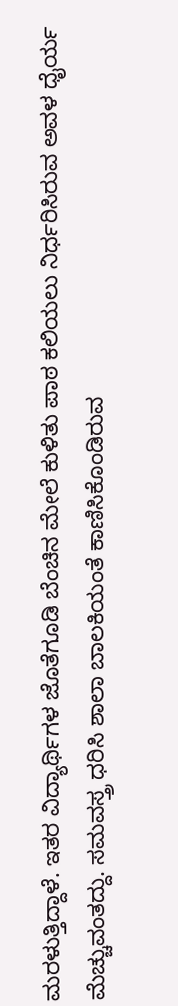ಮರಳುತ್ತಿದ್ದಾಳೆ. ಇತರ ವಿದ್ಯಾರ್ಥಿಗಳ ಜೊತೆಗೂಡಿ ಬೆಂಚಿನ ಮೇಲೆ ಕುಳಿತು ಪಾಠ ಕಲಿಯಲು ನಿರ್ಧರಿಸಿರುವ ಅವಳ ಧೈರ್ಯ ಮೆಚ್ಚುವಂತದ್ದು. ಸಮವಸ್ತ್ರ ಧರಿಸಿ ಶಾಲಾ ಬಾಲಕಿಯಂತೆ ಕಾಣಿಸಿಕೊಂಡಿರುವ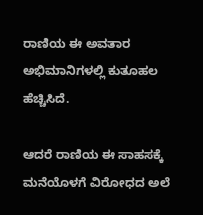ರಾಣಿಯ ಈ ಅವತಾರ ಅಭಿಮಾನಿಗಳಲ್ಲಿ ಕುತೂಹಲ ಹೆಚ್ಚಿಸಿದೆ.

ಆದರೆ ರಾಣಿಯ ಈ ಸಾಹಸಕ್ಕೆ ಮನೆಯೊಳಗೆ ವಿರೋಧದ ಅಲೆ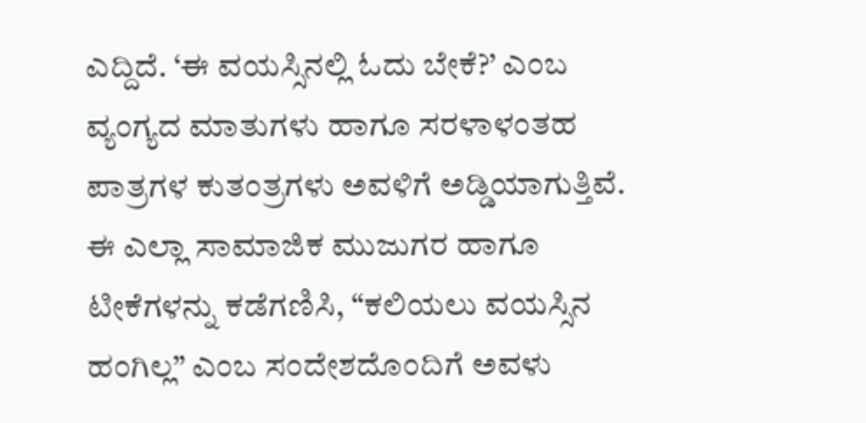ಎದ್ದಿದೆ. ‘ಈ ವಯಸ್ಸಿನಲ್ಲಿ ಓದು ಬೇಕೆ?’ ಎಂಬ ವ್ಯಂಗ್ಯದ ಮಾತುಗಳು ಹಾಗೂ ಸರಳಾಳಂತಹ ಪಾತ್ರಗಳ ಕುತಂತ್ರಗಳು ಅವಳಿಗೆ ಅಡ್ಡಿಯಾಗುತ್ತಿವೆ. ಈ ಎಲ್ಲಾ ಸಾಮಾಜಿಕ ಮುಜುಗರ ಹಾಗೂ ಟೀಕೆಗಳನ್ನು ಕಡೆಗಣಿಸಿ, “ಕಲಿಯಲು ವಯಸ್ಸಿನ ಹಂಗಿಲ್ಲ” ಎಂಬ ಸಂದೇಶದೊಂದಿಗೆ ಅವಳು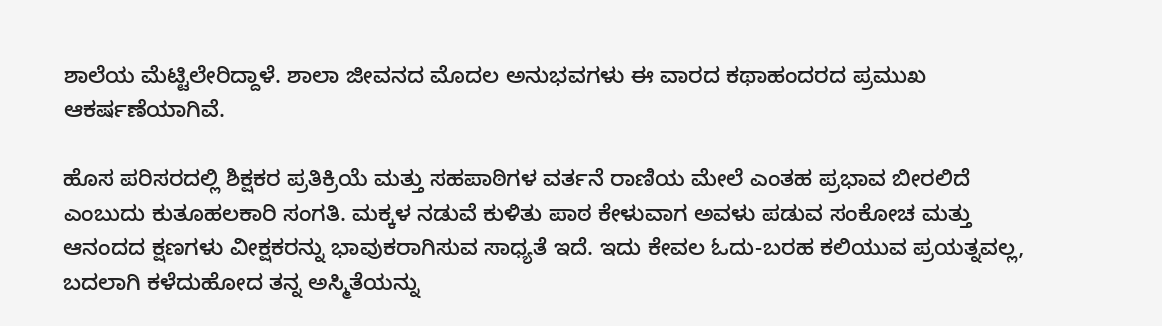ಶಾಲೆಯ ಮೆಟ್ಟಿಲೇರಿದ್ದಾಳೆ. ಶಾಲಾ ಜೀವನದ ಮೊದಲ ಅನುಭವಗಳು ಈ ವಾರದ ಕಥಾಹಂದರದ ಪ್ರಮುಖ ಆಕರ್ಷಣೆಯಾಗಿವೆ.

ಹೊಸ ಪರಿಸರದಲ್ಲಿ ಶಿಕ್ಷಕರ ಪ್ರತಿಕ್ರಿಯೆ ಮತ್ತು ಸಹಪಾಠಿಗಳ ವರ್ತನೆ ರಾಣಿಯ ಮೇಲೆ ಎಂತಹ ಪ್ರಭಾವ ಬೀರಲಿದೆ ಎಂಬುದು ಕುತೂಹಲಕಾರಿ ಸಂಗತಿ. ಮಕ್ಕಳ ನಡುವೆ ಕುಳಿತು ಪಾಠ ಕೇಳುವಾಗ ಅವಳು ಪಡುವ ಸಂಕೋಚ ಮತ್ತು ಆನಂದದ ಕ್ಷಣಗಳು ವೀಕ್ಷಕರನ್ನು ಭಾವುಕರಾಗಿಸುವ ಸಾಧ್ಯತೆ ಇದೆ. ಇದು ಕೇವಲ ಓದು-ಬರಹ ಕಲಿಯುವ ಪ್ರಯತ್ನವಲ್ಲ, ಬದಲಾಗಿ ಕಳೆದುಹೋದ ತನ್ನ ಅಸ್ಮಿತೆಯನ್ನು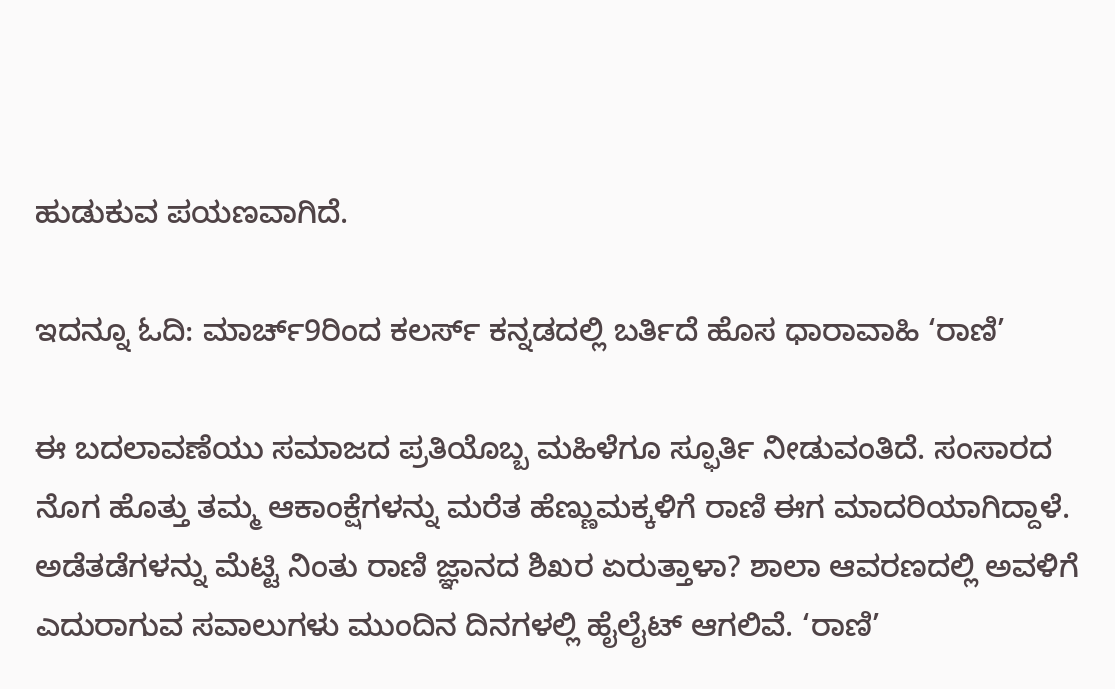ಹುಡುಕುವ ಪಯಣವಾಗಿದೆ.

ಇದನ್ನೂ ಓದಿ: ಮಾರ್ಚ್9ರಿಂದ ಕಲರ್ಸ್ ಕನ್ನಡದಲ್ಲಿ ಬರ್ತಿದೆ ಹೊಸ ಧಾರಾವಾಹಿ ‘ರಾಣಿ’

ಈ ಬದಲಾವಣೆಯು ಸಮಾಜದ ಪ್ರತಿಯೊಬ್ಬ ಮಹಿಳೆಗೂ ಸ್ಫೂರ್ತಿ ನೀಡುವಂತಿದೆ. ಸಂಸಾರದ ನೊಗ ಹೊತ್ತು ತಮ್ಮ ಆಕಾಂಕ್ಷೆಗಳನ್ನು ಮರೆತ ಹೆಣ್ಣುಮಕ್ಕಳಿಗೆ ರಾಣಿ ಈಗ ಮಾದರಿಯಾಗಿದ್ದಾಳೆ. ಅಡೆತಡೆಗಳನ್ನು ಮೆಟ್ಟಿ ನಿಂತು ರಾಣಿ ಜ್ಞಾನದ ಶಿಖರ ಏರುತ್ತಾಳಾ? ಶಾಲಾ ಆವರಣದಲ್ಲಿ ಅವಳಿಗೆ ಎದುರಾಗುವ ಸವಾಲುಗಳು ಮುಂದಿನ ದಿನಗಳಲ್ಲಿ ಹೈಲೈಟ್ ಆಗಲಿವೆ. ‘ರಾಣಿ’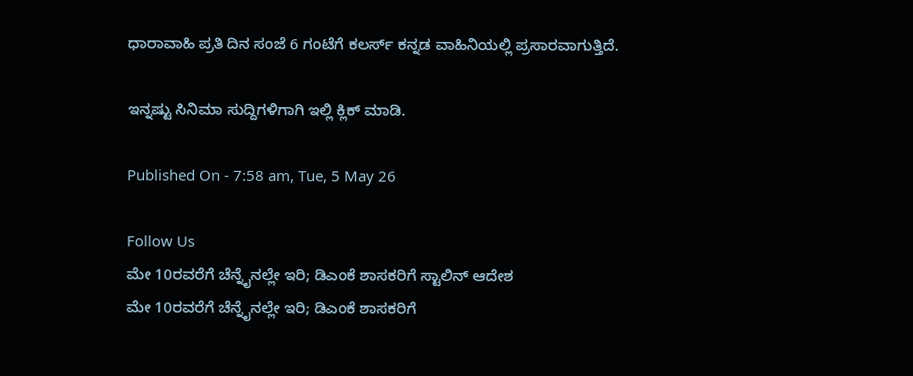ಧಾರಾವಾಹಿ ಪ್ರತಿ ದಿನ ಸಂಜೆ 6 ಗಂಟೆಗೆ ಕಲರ್ಸ್ ಕನ್ನಡ ವಾಹಿನಿಯಲ್ಲಿ ಪ್ರಸಾರವಾಗುತ್ತಿದೆ.

ಇನ್ನಷ್ಟು ಸಿನಿಮಾ ಸುದ್ದಿಗಳಿಗಾಗಿ ಇಲ್ಲಿ ಕ್ಲಿಕ್ ಮಾಡಿ.

Published On - 7:58 am, Tue, 5 May 26

Follow Us
ಮೇ 10ರವರೆಗೆ ಚೆನ್ನೈನಲ್ಲೇ ಇರಿ; ಡಿಎಂಕೆ ಶಾಸಕರಿಗೆ ಸ್ಟಾಲಿನ್ ಆದೇಶ
ಮೇ 10ರವರೆಗೆ ಚೆನ್ನೈನಲ್ಲೇ ಇರಿ; ಡಿಎಂಕೆ ಶಾಸಕರಿಗೆ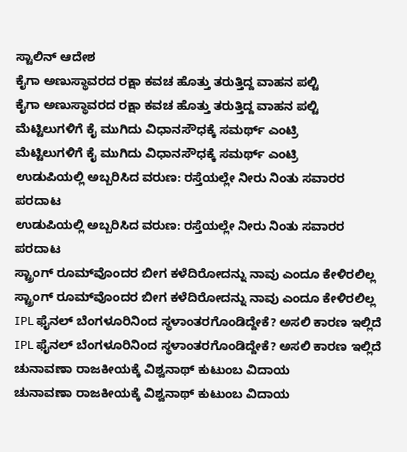ಸ್ಟಾಲಿನ್ ಆದೇಶ
ಕೈಗಾ ಅಣುಸ್ಥಾವರದ ರಕ್ಷಾ ಕವಚ‌ ಹೊತ್ತು ತರುತ್ತಿದ್ದ ವಾಹನ ಪಲ್ಟಿ
ಕೈಗಾ ಅಣುಸ್ಥಾವರದ ರಕ್ಷಾ ಕವಚ‌ ಹೊತ್ತು ತರುತ್ತಿದ್ದ ವಾಹನ ಪಲ್ಟಿ
ಮೆಟ್ಟಿಲುಗಳಿಗೆ ಕೈ ಮುಗಿದು ವಿಧಾನಸೌಧಕ್ಕೆ ಸಮರ್ಥ್ ಎಂಟ್ರಿ
ಮೆಟ್ಟಿಲುಗಳಿಗೆ ಕೈ ಮುಗಿದು ವಿಧಾನಸೌಧಕ್ಕೆ ಸಮರ್ಥ್ ಎಂಟ್ರಿ
ಉಡುಪಿಯಲ್ಲಿ ಅಬ್ಬರಿಸಿದ ವರುಣ: ರಸ್ತೆಯಲ್ಲೇ ನೀರು ನಿಂತು ಸವಾರರ ಪರದಾಟ
ಉಡುಪಿಯಲ್ಲಿ ಅಬ್ಬರಿಸಿದ ವರುಣ: ರಸ್ತೆಯಲ್ಲೇ ನೀರು ನಿಂತು ಸವಾರರ ಪರದಾಟ
ಸ್ಟ್ರಾಂಗ್‌ ರೂಮ್‌ವೊಂದರ ಬೀಗ ಕಳೆದಿರೋದನ್ನು ನಾವು ಎಂದೂ ಕೇಳಿರಲಿಲ್ಲ
ಸ್ಟ್ರಾಂಗ್‌ ರೂಮ್‌ವೊಂದರ ಬೀಗ ಕಳೆದಿರೋದನ್ನು ನಾವು ಎಂದೂ ಕೇಳಿರಲಿಲ್ಲ
IPL ಫೈನಲ್ ಬೆಂಗಳೂರಿನಿಂದ ಸ್ಥಳಾಂತರಗೊಂಡಿದ್ದೇಕೆ? ಅಸಲಿ ಕಾರಣ ಇಲ್ಲಿದೆ
IPL ಫೈನಲ್ ಬೆಂಗಳೂರಿನಿಂದ ಸ್ಥಳಾಂತರಗೊಂಡಿದ್ದೇಕೆ? ಅಸಲಿ ಕಾರಣ ಇಲ್ಲಿದೆ
ಚುನಾವಣಾ ರಾಜಕೀಯಕ್ಕೆ ವಿಶ್ವನಾಥ್ ಕುಟುಂಬ ವಿದಾಯ
ಚುನಾವಣಾ ರಾಜಕೀಯಕ್ಕೆ ವಿಶ್ವನಾಥ್ ಕುಟುಂಬ ವಿದಾಯ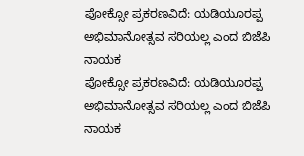ಪೋಕ್ಸೋ ಪ್ರಕರಣವಿದೆ: ಯಡಿಯೂರಪ್ಪ ಅಭಿಮಾನೋತ್ಸವ ಸರಿಯಲ್ಲ ಎಂದ ಬಿಜೆಪಿ ನಾಯಕ
ಪೋಕ್ಸೋ ಪ್ರಕರಣವಿದೆ: ಯಡಿಯೂರಪ್ಪ ಅಭಿಮಾನೋತ್ಸವ ಸರಿಯಲ್ಲ ಎಂದ ಬಿಜೆಪಿ ನಾಯಕ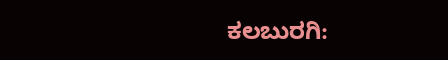ಕಲಬುರಗಿ: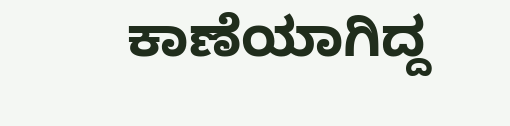ಕಾಣೆಯಾಗಿದ್ದ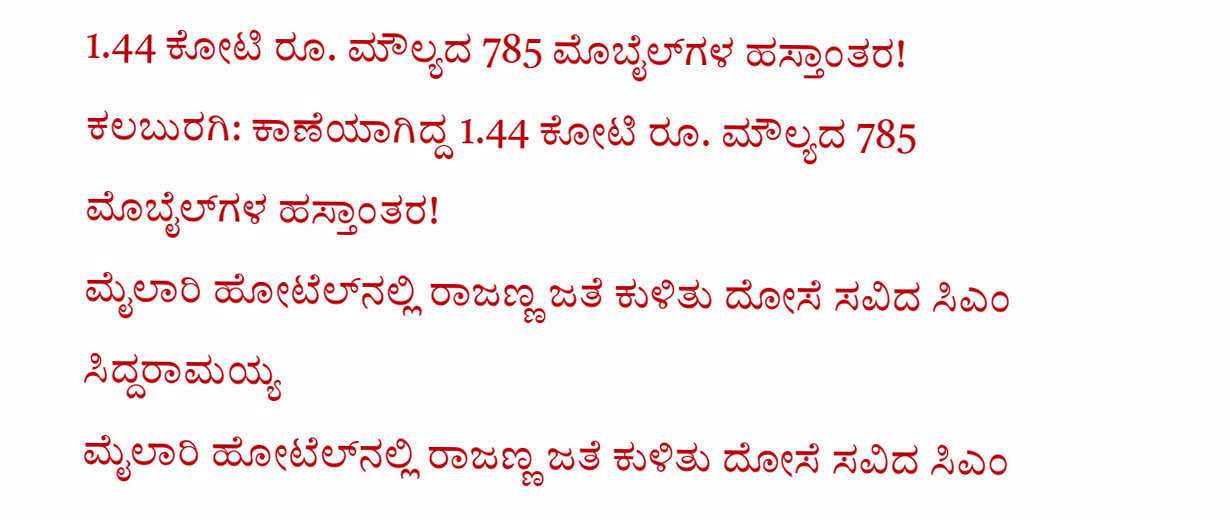1.44 ಕೋಟಿ ರೂ. ಮೌಲ್ಯದ 785 ಮೊಬೈಲ್‌ಗಳ ಹಸ್ತಾಂತರ!
ಕಲಬುರಗಿ: ಕಾಣೆಯಾಗಿದ್ದ 1.44 ಕೋಟಿ ರೂ. ಮೌಲ್ಯದ 785 ಮೊಬೈಲ್‌ಗಳ ಹಸ್ತಾಂತರ!
ಮೈಲಾರಿ ಹೋಟೆಲ್‌ನಲ್ಲಿ ರಾಜಣ್ಣ ಜತೆ ಕುಳಿತು ದೋಸೆ ಸವಿದ ಸಿಎಂ ಸಿದ್ದರಾಮಯ್ಯ
ಮೈಲಾರಿ ಹೋಟೆಲ್‌ನಲ್ಲಿ ರಾಜಣ್ಣ ಜತೆ ಕುಳಿತು ದೋಸೆ ಸವಿದ ಸಿಎಂ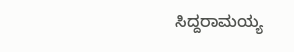ಸಿದ್ದರಾಮಯ್ಯ